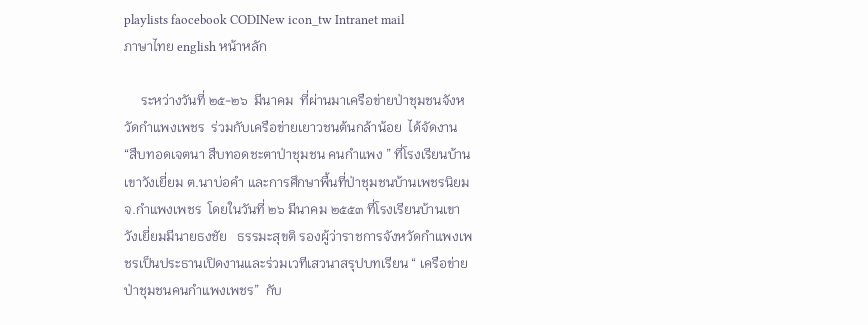playlists faocebook CODINew icon_tw Intranet mail
ภาษาไทย english หน้าหลัก

     ระหว่างวันที่ ๒๕-๒๖  มีนาคม  ที่ผ่านมาเครือข่ายป่าชุมชนจังหวัดกำแพงเพชร  ร่วมกับเครือข่ายเยาวชนต้นกล้าน้อย  ได้จัดงาน “สืบทอดเจตนา สืบทอดชะตาป่าชุมชน คนกำแพง ” ที่โรงเรียนบ้านเขาวังเยี่ยม ต.นาบ่อคำ และการศึกษาพื้นที่ป่าชุมชนบ้านเพชรนิยม จ.กำแพงเพชร  โดยในวันที่ ๒๖ มีนาคม ๒๕๕๓ ที่โรงเรียนบ้านเขาวังเยี่ยมมีนายธงชัย   ธรรมะสุขติ รองผู้ว่าราชการจังหวัดกำแพงเพชรเป็นประธานเปิดงานและร่วมเวทีเสวนาสรุปบทเรียน “ เครือข่ายป่าชุมชนคนกำแพงเพชร”  กับ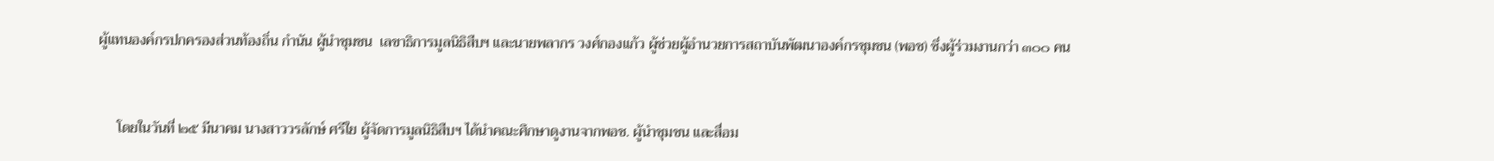ผู้แทนองค์กรปกครองส่วนท้องถิ่น กำนัน ผู้นำชุมชน  เลขาธิการมูลนิธิสืบฯ และนายพลากร วงศ์กองแก้ว ผู้ช่วยผู้อำนวยการสถาบันพัฒนาองค์กรชุมชน (พอช) ซึ่งผู้ร่วมงานกว่า ๓๐๐ คน



     โดยในวันที่ ๒๕ มีนาคม นางสาววรลักษ์ ศรีใย ผู้จัดการมูลนิธิสืบฯ ได้นำคณะศึกษาดูงานจากพอช. ผู้นำชุมชน และสื่อม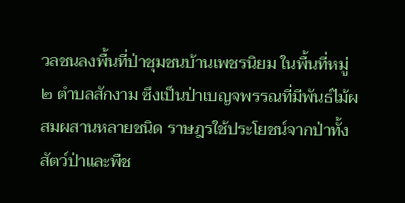วลชนลงพื้นที่ป่าชุมชนบ้านเพชรนิยม ในพื้นที่หมู่ ๒ ตำบลสักงาม ซึงเป็นป่าเบญจพรรณที่มีพันธ์ไม้ผสมผสานหลายชนิด ราษฎรใช้ประโยชน์จากป่าทั้งสัตว์ป่าและพืช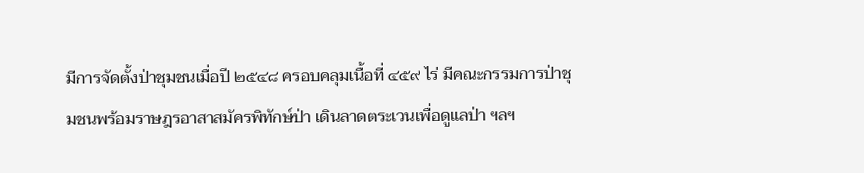มีการจัดตั้งป่าชุมชนเมื่อปี ๒๕๔๘ ครอบคลุมเนื้อที่ ๔๕๙ ไร่ มีคณะกรรมการป่าชุมชนพร้อมราษฎรอาสาสมัครพิทักษ์ป่า เดินลาดตระเวนเพื่อดูแลป่า ฯลฯ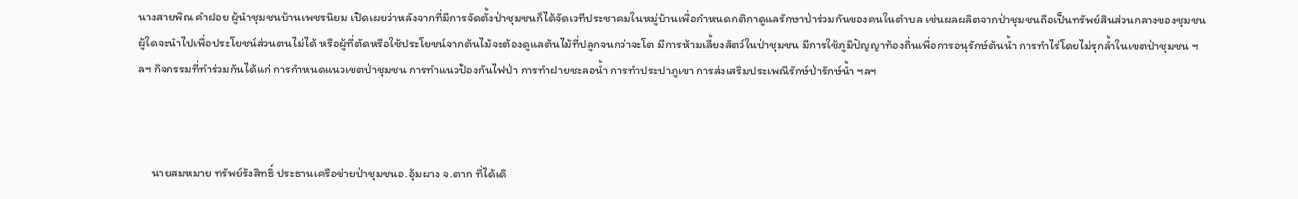นางสายพิณ คำฝอย ผู้นำชุมชนบ้านเพชรนิยม เปิดเผยว่าหลังจากที่มีการจัดตั้งป่าชุมชนก็ได้จัดเวทีประชาคมในหมู่บ้านเพื่อกำหนดกติกาดูแลรักษาป่าร่วมกันของคนในตำบล เช่นผลผลิตจากป่าชุมชนถือเป็นทรัพย์สินส่วนกลางของชุมชน ผู้ใดจะนำไปเพื่อประโยชน์ส่วนตนไม่ได้ หรือผู้ที่ตัดหรือใช้ประโยชน์จากต้นไม้จะต้องดูแลต้นไม้ที่ปลูกจนกว่าจะโต มีการห้ามเลี้ยงสัตว์ในป่าชุมชน มีการใช้ภูมิปัญญาท้องถิ่นเพื่อการอนุรักษ์ต้นน้ำ การทำไร่โดยไม่รุกล้ำในเขตป่าชุมชน ฯลฯ กิจกรรมที่ทำร่วมกันได้แก่ การกำหนดแนวเขตป่าชุมชน การทำแนวป้องกันไฟป่า การทำฝายชะลอน้ำ การทำประปาภูเขา การส่งเสริมประเพณีรักษ์ป่ารักษ์น้ำ ฯลฯ



     นายสมหมาย ทรัพย์รังสิทธิ์ ประธานเครือข่ายป่าชุมชนอ.อุ้มผาง จ.ตาก ที่ได้เดิ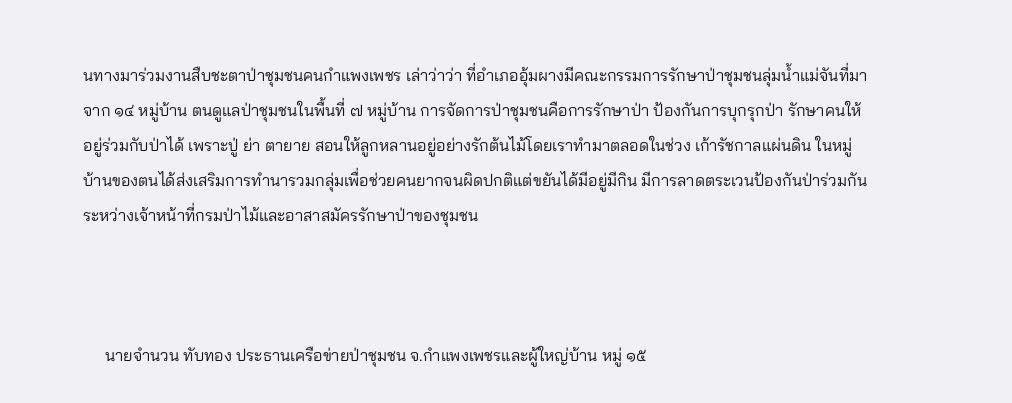นทางมาร่วมงานสืบชะตาป่าชุมชนคนกำแพงเพชร เล่าว่าว่า ที่อำเภออุ้มผางมีคณะกรรมการรักษาป่าชุมชนลุ่มน้ำแม่จันที่มาจาก ๑๔ หมู่บ้าน ตนดูแลป่าชุมชนในพื้นที่ ๗ หมู่บ้าน การจัดการป่าชุมชนคือการรักษาป่า ป้องกันการบุกรุกป่า รักษาคนให้อยู่ร่วมกับป่าได้ เพราะปู่ ย่า ตายาย สอนให้ลูกหลานอยู่อย่างรักต้นไม้โดยเราทำมาตลอดในช่วง เก้ารัชกาลแผ่นดิน ในหมู่บ้านของตนได้ส่งเสริมการทำนารวมกลุ่มเพื่อช่วยคนยากจนผิดปกติแต่ขยันได้มีอยู่มีกิน มีการลาดตระเวนป้องกันป่าร่วมกันระหว่างเจ้าหน้าที่กรมป่าไม้และอาสาสมัครรักษาป่าของชุมชน



     นายจำนวน ทับทอง ประธานเครือข่ายป่าชุมชน จ.กำแพงเพชรและผู้ใหญ่บ้าน หมู่ ๑๕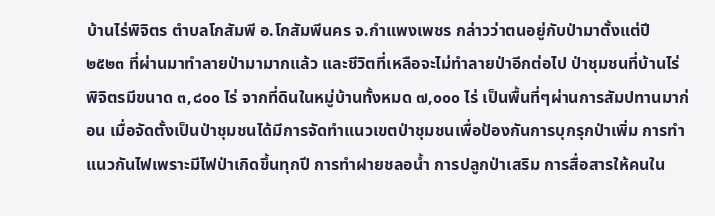บ้านไร่พิจิตร ตำบลโกสัมพี อ.โกสัมพีนคร จ.กำแพงเพชร กล่าวว่าตนอยู่กับป่ามาตั้งแต่ปี ๒๕๒๓ ที่ผ่านมาทำลายป่ามามากแล้ว และชีวิตที่เหลือจะไม่ทำลายป่าอีกต่อไป ป่าชุมชนที่บ้านไร่พิจิตรมีขนาด ๓,๘๐๐ ไร่ จากที่ดินในหมู่บ้านทั้งหมด ๗,๐๐๐ ไร่ เป็นพื้นที่ๆผ่านการสัมปทานมาก่อน เมื่อจัดตั้งเป็นป่าชุมชนได้มีการจัดทำแนวเขตป่าชุมชนเพื่อป้องกันการบุกรุกป่าเพิ่ม การทำแนวกันไฟเพราะมีไฟป่าเกิดขึ้นทุกปี การทำฝายชลอน้ำ การปลูกป่าเสริม การสื่อสารให้คนใน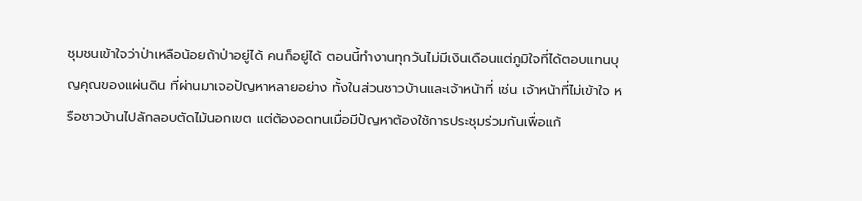ชุมชนเข้าใจว่าป่าเหลือน้อยถ้าป่าอยู่ได้ คนก็อยู่ได้ ตอนนี้ทำงานทุกวันไม่มีเงินเดือนแต่ภูมิใจที่ได้ตอบแทนบุญคุณของแผ่นดิน ที่ผ่านมาเจอปัญหาหลายอย่าง ทั้งในส่วนชาวบ้านและเจ้าหน้าที่ เช่น เจ้าหน้าที่ไม่เข้าใจ หรือชาวบ้านไปลักลอบตัดไม้นอกเขต แต่ต้องอดทนเมื่อมีปัญหาต้องใช้การประชุมร่วมกันเพื่อแก้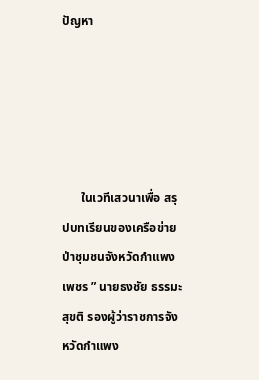ปัญหา





      ในเวทีเสวนาเพื่อ สรุปบทเรียนของเครือข่ายป่าชุมชนจังหวัดกำแพงเพชร ” นายธงชัย ธรรมะสุขติ รองผู้ว่าราชการจังหวัดกำแพง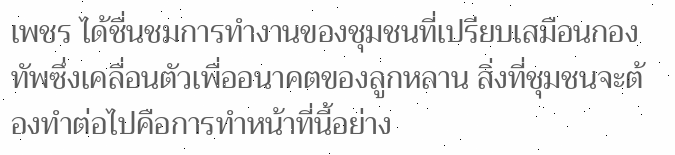เพชร ได้ชื่นชมการทำงานของชุมชนที่เปรียบเสมือนกองทัพซึ่งเคลื่อนตัวเพื่ออนาคตของลูกหลาน สิ่งที่ชุมชนจะต้องทำต่อไปคือการทำหน้าที่นี้อย่าง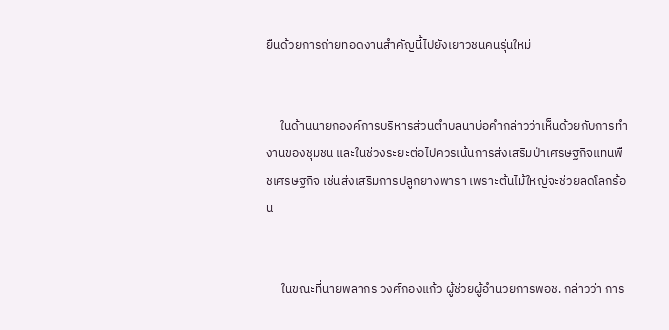ยืนด้วยการถ่ายทอดงานสำคัญนี้ไปยังเยาวชนคนรุ่นใหม่


     ในด้านนายกองค์การบริหารส่วนตำบลนาบ่อคำกล่าวว่าเห็นด้วยกับการทำงานของชุมชน และในช่วงระยะต่อไปควรเน้นการส่งเสริมป่าเศรษฐกิจแทนพืชเศรษฐกิจ เช่นส่งเสริมการปลูกยางพารา เพราะต้นไม้ใหญ่จะช่วยลดโลกร้อน


     ในขณะที่นายพลากร วงศ์กองแก้ว ผู้ช่วยผู้อำนวยการพอช. กล่าวว่า การ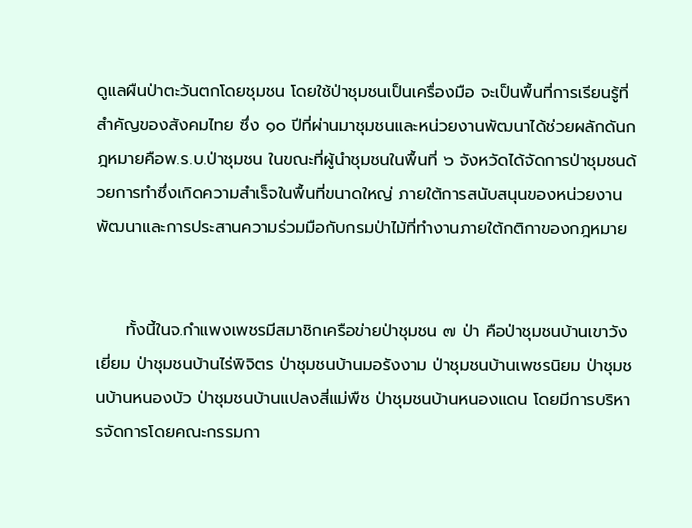ดูแลผืนป่าตะวันตกโดยชุมชน โดยใช้ป่าชุมชนเป็นเครื่องมือ จะเป็นพื้นที่การเรียนรู้ที่สำคัญของสังคมไทย ซึ่ง ๑๐ ปีที่ผ่านมาชุมชนและหน่วยงานพัฒนาได้ช่วยผลักดันกฎหมายคือพ.ร.บ.ป่าชุมชน ในขณะที่ผู้นำชุมชนในพื้นที่ ๖ จังหวัดได้จัดการป่าชุมชนด้วยการทำซึ่งเกิดความสำเร็จในพื้นที่ขนาดใหญ่ ภายใต้การสนับสนุนของหน่วยงานพัฒนาและการประสานความร่วมมือกับกรมป่าไม้ที่ทำงานภายใต้กติกาของกฎหมาย


     ทั้งนี้ในจ.กำแพงเพชรมีสมาชิกเครือข่ายป่าชุมชน ๗ ป่า คือป่าชุมชนบ้านเขาวังเยี่ยม ป่าชุมชนบ้านไร่พิจิตร ป่าชุมชนบ้านมอรังงาม ป่าชุมชนบ้านเพชรนิยม ป่าชุมชนบ้านหนองบัว ป่าชุมชนบ้านแปลงสี่แม่พืช ป่าชุมชนบ้านหนองแดน โดยมีการบริหารจัดการโดยคณะกรรมกา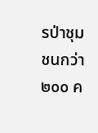รป่าชุมชนกว่า ๒๐๐ ค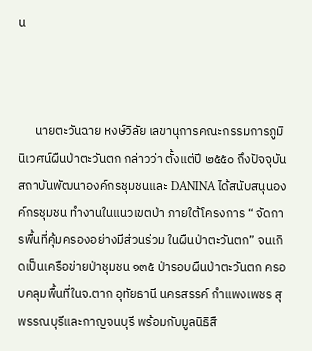น



      นายตะวันฉาย หงษ์วิลัย เลขานุการคณะกรรมการภูมินิเวศน์ผืนป่าตะวันตก กล่าวว่า ตั้งแต่ปี ๒๕๕๐ ถึงปัจจุบัน สถาบันพัฒนาองค์กรชุมชนและ DANINA ได้สนับสนุนองค์กรชุมชน ทำงานในแนวเขตป่า ภายใต้โครงการ “ จัดการพื้นที่คุ้มครองอย่างมีส่วนร่วม ในผืนป่าตะวันตก” จนเกิดเป็นเครือข่ายป่าชุมชน ๑๓๕ ป่ารอบผืนป่าตะวันตก ครอบคลุมพื้นที่ในจ.ตาก อุทัยธานี นครสรรค์ กำแพงเพชร สุพรรณบุรีและกาญจนบุรี พร้อมกับมูลนิธิสื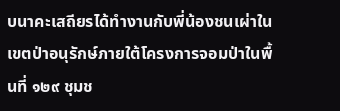บนาคะเสถียรได้ทำงานกับพี่น้องชนเผ่าในเขตป่าอนุรักษ์ภายใต้โครงการจอมป่าในพื้นที่ ๑๒๙ ชุมช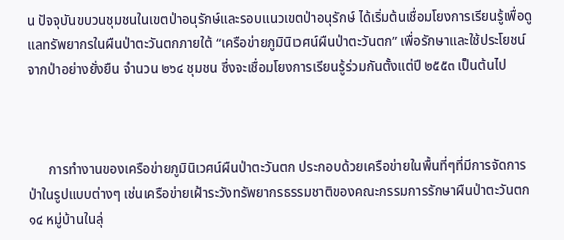น ปัจจุบันขบวนชุมชนในเขตป่าอนุรักษ์และรอบแนวเขตป่าอนุรักษ์ ได้เริ่มต้นเชื่อมโยงการเรียนรู้เพื่อดูแลทรัพยากรในผืนป่าตะวันตกภายใต้ “เครือข่ายภูมินิเวศน์ผืนป่าตะวันตก” เพื่อรักษาและใช้ประโยชน์จากป่าอย่างยั่งยืน จำนวน ๒๖๔ ชุมชน ซึ่งจะเชื่อมโยงการเรียนรู้ร่วมกันตั้งแต่ปี ๒๕๕๓ เป็นต้นไป



      การทำงานของเครือข่ายภูมินิเวศน์ผืนป่าตะวันตก ประกอบด้วยเครือข่ายในพื้นที่ๆที่มีการจัดการป่าในรูปแบบต่างๆ เช่นเครือข่ายเฝ้าระวังทรัพยากรธรรมชาติของคณะกรรมการรักษาผืนป่าตะวันตก ๑๔ หมู่บ้านในลุ่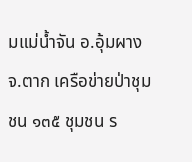มแม่น้ำจัน อ.อุ้มผาง จ.ตาก เครือข่ายป่าชุมชน ๑๓๕ ชุมชน ร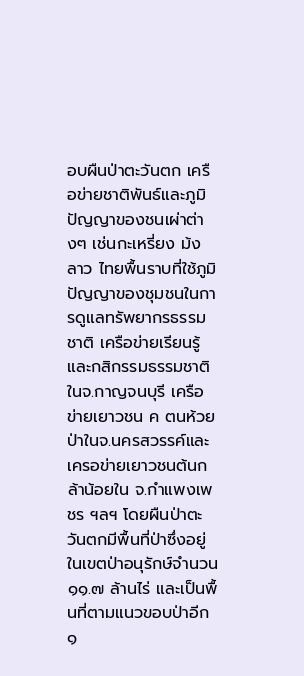อบผืนป่าตะวันตก เครือข่ายชาติพันธ์และภูมิปัญญาของชนเผ่าต่างๆ เช่นกะเหรี่ยง ม้ง ลาว ไทยพื้นราบที่ใช้ภูมิปัญญาของชุมชนในการดูแลทรัพยากรธรรมชาติ เครือข่ายเรียนรู้และกสิกรรมธรรมชาติในจ.กาญจนบุรี เครือข่ายเยาวชน ค ตนห้วยป่าในจ.นครสวรรค์และเครอข่ายเยาวชนต้นกล้าน้อยใน จ.กำแพงเพชร ฯลฯ โดยผืนป่าตะวันตกมีพื้นที่ป่าซึ่งอยู่ในเขตป่าอนุรักษ์จำนวน ๑๑.๗ ล้านไร่ และเป็นพื้นที่ตามแนวขอบป่าอีก ๑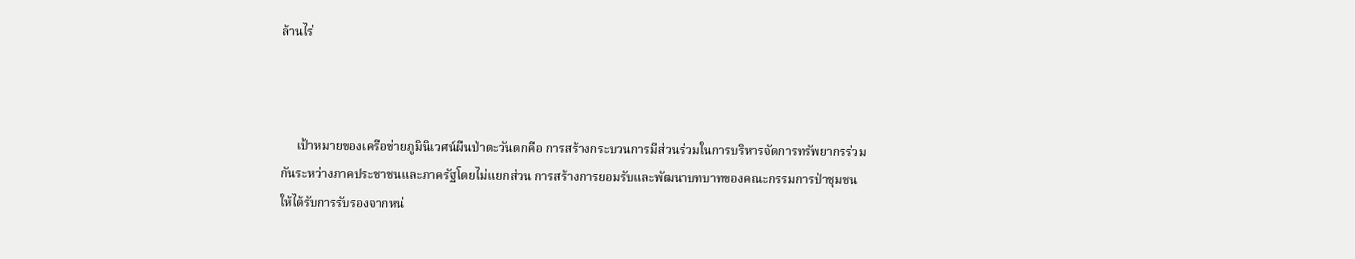ล้านไร่



     เป้าหมายของเครือข่ายภูมินิเวศน์ผืนป่าตะวันตกคือ การสร้างกระบวนการมีส่วนร่วมในการบริหารจัดการทรัพยากรร่วมกันระหว่างภาคประชาชนและภาครัฐโดยไม่แยกส่วน การสร้างการยอมรับและพัฒนาบทบาทของคณะกรรมการป่าชุมชนให้ได้รับการรับรองจากหน่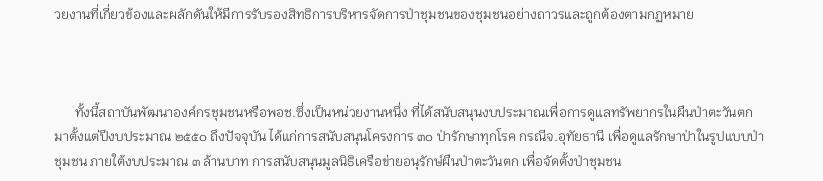วยงานที่เกี่ยวข้องและผลักดันให้มีการรับรองสิทธิการบริหารจัดการป่าชุมชนของชุมชนอย่างถาวรและถูกต้องตามกฏหมาย



      ทั้งนี้สถาบันพัฒนาองค์กรชุมชนหรือพอช.ซึ่งเป็นหน่วยงานหนึ่ง ที่ได้สนับสนุนงบประมาณเพื่อการดูแลทรัพยากรในผืนป่าตะวันตก มาตั้งแต่ปีงบประมาณ ๒๕๕๐ ถึงปัจจุบัน ได้แก่การสนับสนุนโครงการ ๓๐ ป่ารักษาทุกโรค กรณีจ.อุทัยธานี เพื่อดูแลรักษาป่าในรูปแบบป่าชุมชน ภายใต้งบประมาณ ๓ ล้านบาท การสนับสนุนมูลนิธิเครือข่ายอนุรักษ์ผืนป่าตะวันตก เพื่อจัดตั้งป่าชุมชน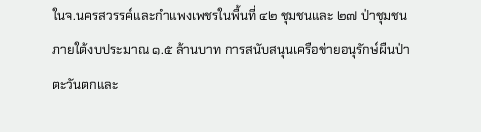ในจ.นครสวรรค์และกำแพงเพชรในพื้นที่ ๔๒ ชุมชนและ ๒๗ ป่าชุมชนภายใต้งบประมาณ ๑.๕ ล้านบาท การสนับสนุนเครือข่ายอนุรักษ์ผืนป่าตะวันตกและ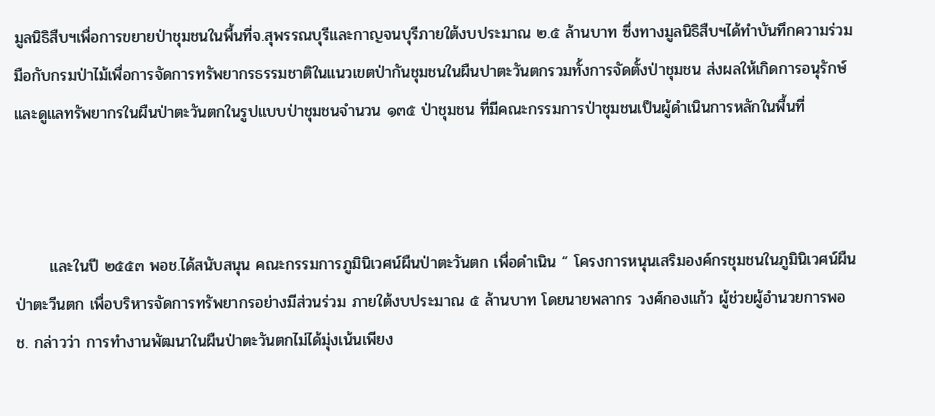มูลนิธิสืบฯเพื่อการขยายป่าชุมชนในพื้นที่จ.สุพรรณบุรีและกาญจนบุรีภายใต้งบประมาณ ๒.๕ ล้านบาท ซึ่งทางมูลนิธิสืบฯได้ทำบันทึกความร่วมมือกับกรมป่าไม้เพื่อการจัดการทรัพยากรธรรมชาติในแนวเขตป่ากันชุมชนในผืนปาตะวันตกรวมทั้งการจัดตั้งป่าชุมชน ส่งผลให้เกิดการอนุรักษ์และดูแลทรัพยากรในผืนป่าตะวันตกในรูปแบบป่าชุมชนจำนวน ๑๓๕ ป่าชุมชน ที่มีคณะกรรมการป่าชุมชนเป็นผู้ดำเนินการหลักในพื้นที่



      และในปี ๒๕๕๓ พอช.ได้สนับสนุน คณะกรรมการภูมินิเวศน์ผืนป่าตะวันตก เพื่อดำเนิน “ โครงการหนุนเสริมองค์กรชุมชนในภูมินิเวศน์ผืนป่าตะวีนตก เพื่อบริหารจัดการทรัพยากรอย่างมีส่วนร่วม ภายใต้งบประมาณ ๕ ล้านบาท โดยนายพลากร วงศ์กองแก้ว ผู้ช่วยผู้อำนวยการพอช. กล่าวว่า การทำงานพัฒนาในผืนป่าตะวันตกไม่ได้มุ่งเน้นเพียง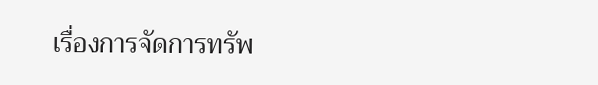เรื่องการจัดการทรัพ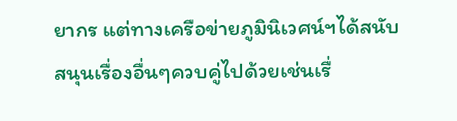ยากร แต่ทางเครือข่ายภูมินิเวศน์ฯได้สนับสนุนเรื่องอื่นๆควบคู่ไปด้วยเช่นเรื่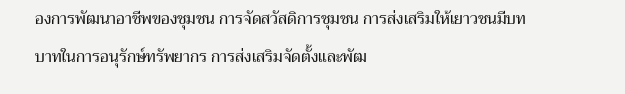องการพัฒนาอาชีพของชุมชน การจัดสวัสดิการชุมชน การส่งเสริมให้เยาวชนมีบทบาทในการอนุรักษ์ทรัพยากร การส่งเสริมจัดตั้งและพัฒ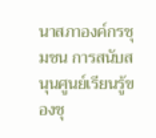นาสภาองค์กรชุมชน การสนับสนุนศูนย์เรียนรู้ของชุ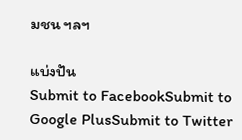มชน ฯลฯ

แบ่งปัน
Submit to FacebookSubmit to Google PlusSubmit to Twitter